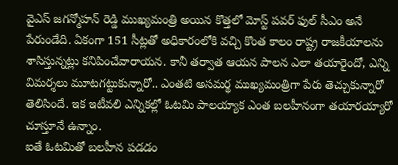వైఎస్ జగన్మోహన్ రెడ్డి ముఖ్యమంత్రి అయిన కొత్తలో మోస్ట్ పవర్ ఫుల్ సీఎం అనే పేరుండేది. ఏకంగా 151 సీట్లతో అధికారంలోకి వచ్చి కొంత కాలం రాష్ట్ర రాజకీయాలను శాసిస్తున్నట్లు కనిపించేవారాయన. కానీ తర్వాత ఆయన పాలన ఎలా తయారైందో, ఎన్ని విమర్శలు మూటగట్టుకున్నారో.. ఎంతటి అసమర్థ ముఖ్యమంత్రిగా పేరు తెచ్చుకున్నారో తెలిసిందే. ఇక ఇటీవలి ఎన్నికల్లో ఓటమి పాలయ్యాక ఎంత బలహీనంగా తయారయ్యారో చూస్తూనే ఉన్నాం.
ఐతే ఓటమితో బలహీన పడడం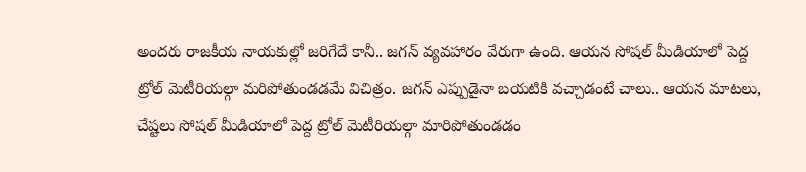అందరు రాజకీయ నాయకుల్లో జరిగేదే కానీ.. జగన్ వ్యవహారం వేరుగా ఉంది. ఆయన సోషల్ మీడియాలో పెద్ద ట్రోల్ మెటీరియల్గా మరిపోతుండడమే విచిత్రం. జగన్ ఎప్పుడైనా బయటికి వచ్చాడంటే చాలు.. ఆయన మాటలు, చేష్టలు సోషల్ మీడియాలో పెద్ద ట్రోల్ మెటీరియల్గా మారిపోతుండడం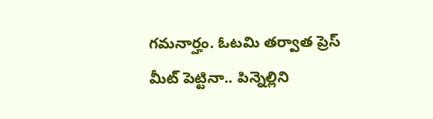గమనార్హం. ఓటమి తర్వాత ప్రెస్ మీట్ పెట్టినా.. పిన్నెల్లిని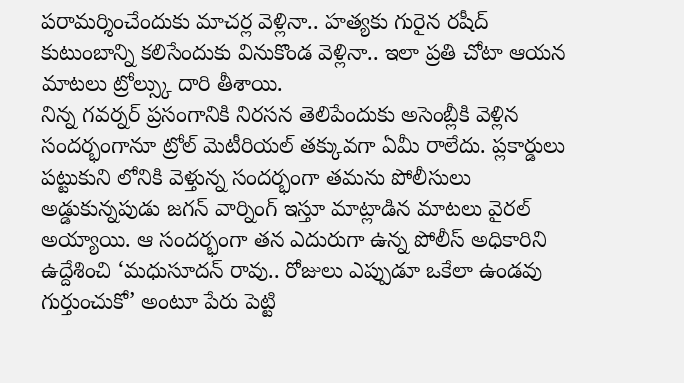పరామర్శించేందుకు మాచర్ల వెళ్లినా.. హత్యకు గురైన రషీద్ కుటుంబాన్ని కలిసేందుకు వినుకొండ వెళ్లినా.. ఇలా ప్రతి చోటా ఆయన మాటలు ట్రోల్స్కు దారి తీశాయి.
నిన్న గవర్నర్ ప్రసంగానికి నిరసన తెలిపేందుకు అసెంబ్లీకి వెళ్లిన సందర్భంగానూ ట్రోల్ మెటీరియల్ తక్కువగా ఏమీ రాలేదు. ప్లకార్డులు పట్టుకుని లోనికి వెళ్తున్న సందర్భంగా తమను పోలీసులు అడ్డుకున్నపుడు జగన్ వార్నింగ్ ఇస్తూ మాట్లాడిన మాటలు వైరల్ అయ్యాయి. ఆ సందర్భంగా తన ఎదురుగా ఉన్న పోలీస్ అధికారిని ఉద్దేశించి ‘మధుసూదన్ రావు.. రోజులు ఎప్పుడూ ఒకేలా ఉండవు గుర్తుంచుకో’ అంటూ పేరు పెట్టి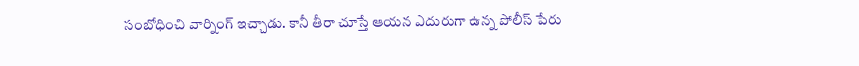సంబోధించి వార్నింగ్ ఇచ్చాడు. కానీ తీరా చూస్తే ఆయన ఎదురుగా ఉన్న పోలీస్ పేరు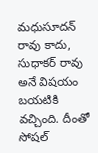మధుసూదన్ రావు కాదు, సుధాకర్ రావు అనే విషయం బయటికి వచ్చింది. దీంతో సోషల్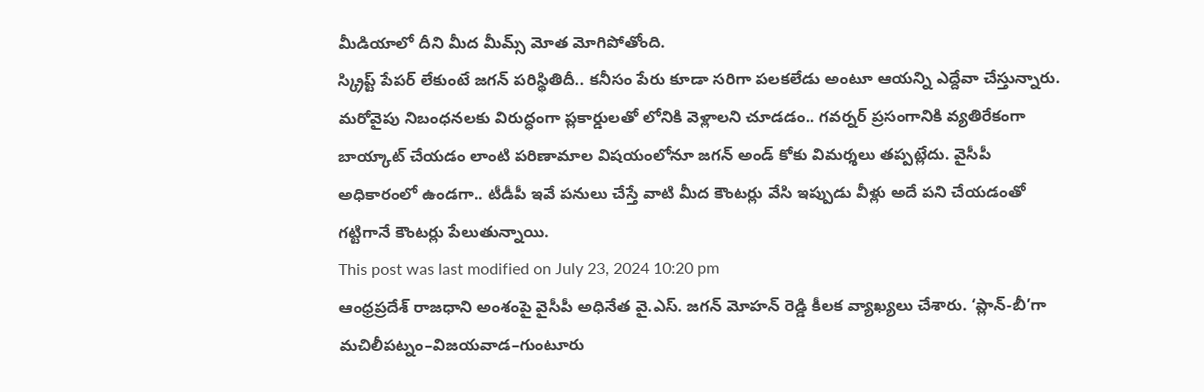మీడియాలో దీని మీద మీమ్స్ మోత మోగిపోతోంది.
స్క్రిప్ట్ పేపర్ లేకుంటే జగన్ పరిస్థితిదీ.. కనీసం పేరు కూడా సరిగా పలకలేడు అంటూ ఆయన్ని ఎద్దేవా చేస్తున్నారు. మరోవైపు నిబంధనలకు విరుద్ధంగా ప్లకార్డులతో లోనికి వెళ్లాలని చూడడం.. గవర్నర్ ప్రసంగానికి వ్యతిరేకంగా బాయ్కాట్ చేయడం లాంటి పరిణామాల విషయంలోనూ జగన్ అండ్ కోకు విమర్శలు తప్పట్లేదు. వైసీపీ అధికారంలో ఉండగా.. టీడీపీ ఇవే పనులు చేస్తే వాటి మీద కౌంటర్లు వేసి ఇప్పుడు వీళ్లు అదే పని చేయడంతో గట్టిగానే కౌంటర్లు పేలుతున్నాయి.
This post was last modified on July 23, 2024 10:20 pm
ఆంధ్రప్రదేశ్ రాజధాని అంశంపై వైసీపీ అధినేత వై.ఎస్. జగన్ మోహన్ రెడ్డి కీలక వ్యాఖ్యలు చేశారు. ‘ప్లాన్-బీ’గా మచిలీపట్నం–విజయవాడ–గుంటూరు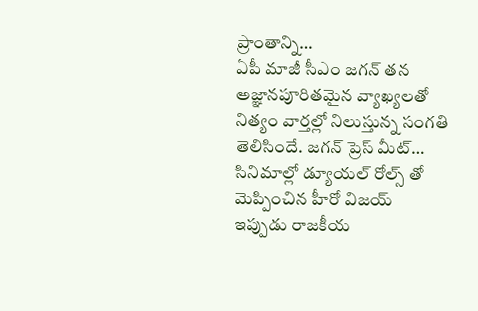ప్రాంతాన్ని…
ఏపీ మాజీ సీఎం జగన్ తన అజ్ఞానపూరితమైన వ్యాఖ్యలతో నిత్యం వార్తల్లో నిలుస్తున్న సంగతి తెలిసిందే. జగన్ ప్రెస్ మీట్…
సినిమాల్లో డ్యూయల్ రోల్స్ తో మెప్పించిన హీరో విజయ్ ఇప్పుడు రాజకీయ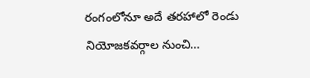రంగంలోనూ అదే తరహాలో రెండు నియోజకవర్గాల నుంచి…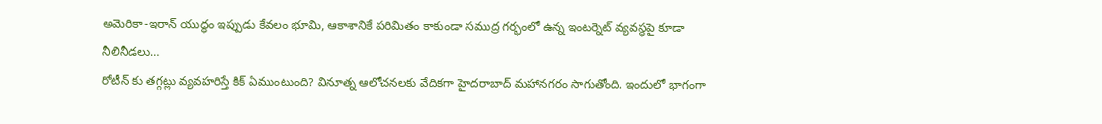అమెరికా-ఇరాన్ యుద్ధం ఇప్పుడు కేవలం భూమి, ఆకాశానికే పరిమితం కాకుండా సముద్ర గర్భంలో ఉన్న ఇంటర్నెట్ వ్యవస్థపై కూడా నీలినీడలు…
రోటీన్ కు తగ్గట్లు వ్యవహరిస్తే కిక్ ఏముంటుంది? వినూత్న ఆలోచనలకు వేదికగా హైదరాబాద్ మహానగరం సాగుతోంది. ఇందులో భాగంగా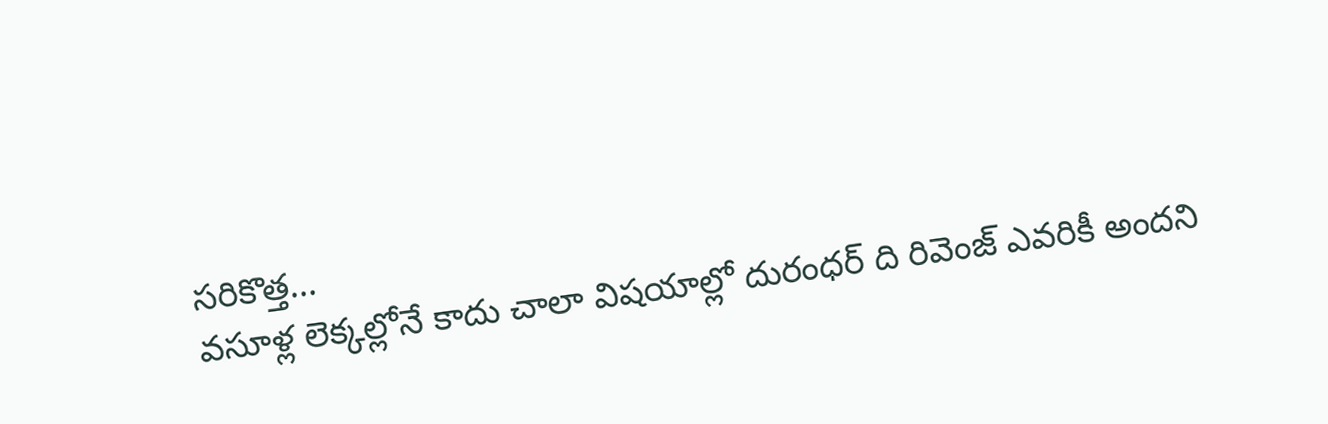సరికొత్త…
వసూళ్ల లెక్కల్లోనే కాదు చాలా విషయాల్లో దురంధర్ ది రివెంజ్ ఎవరికీ అందని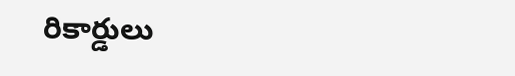రికార్డులు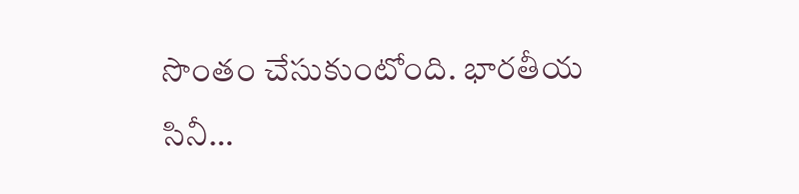సొంతం చేసుకుంటోంది. భారతీయ సినీ…